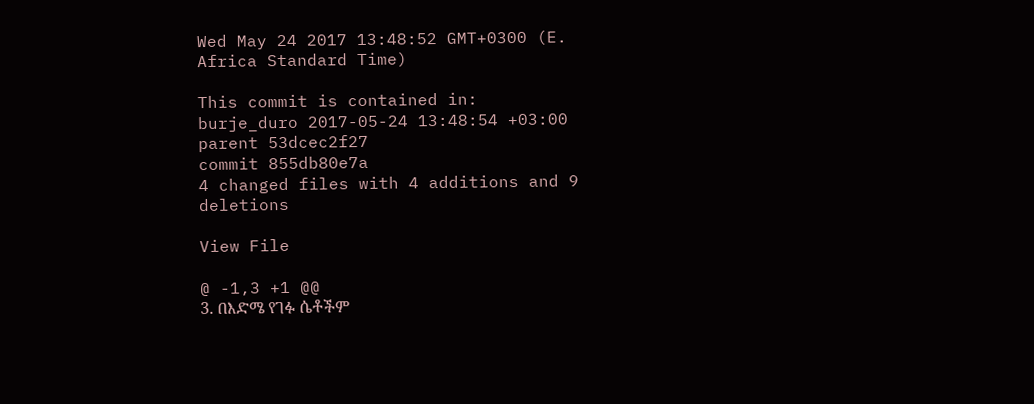Wed May 24 2017 13:48:52 GMT+0300 (E. Africa Standard Time)

This commit is contained in:
burje_duro 2017-05-24 13:48:54 +03:00
parent 53dcec2f27
commit 855db80e7a
4 changed files with 4 additions and 9 deletions

View File

@ -1,3 +1 @@
3. በእድሜ የገፉ ሴቶችም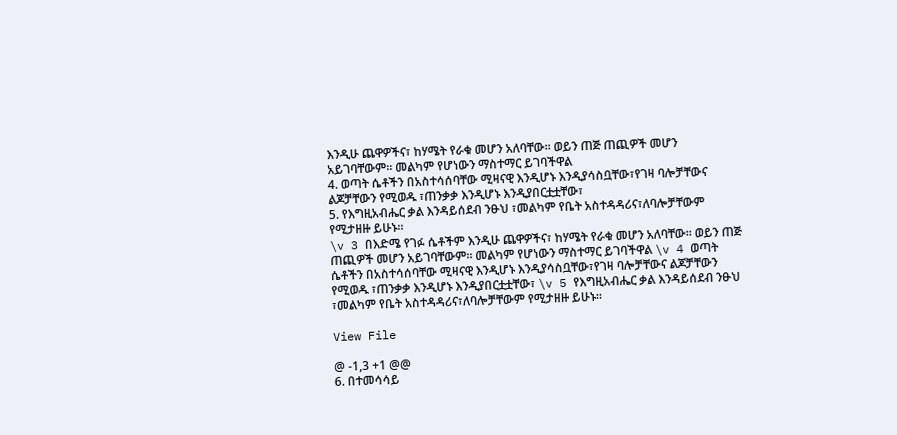እንዲሁ ጨዋዎችና፣ ከሃሜት የራቁ መሆን አለባቸው፡፡ ወይን ጠጅ ጠጪዎች መሆን አይገባቸውም። መልካም የሆነውን ማስተማር ይገባችዋል
4. ወጣት ሴቶችን በአስተሳሰባቸው ሚዛናዊ እንዲሆኑ እንዲያሳስቧቸው፣የገዛ ባሎቻቸውና ልጆቻቸውን የሚወዱ ፣ጠንቃቃ እንዲሆኑ እንዲያበርቷቷቸው፣
5. የእግዚአብሔር ቃል እንዳይሰደብ ንፁህ ፣መልካም የቤት አስተዳዳሪና፣ለባሎቻቸውም የሚታዘዙ ይሁኑ።
\v 3 በእድሜ የገፉ ሴቶችም እንዲሁ ጨዋዎችና፣ ከሃሜት የራቁ መሆን አለባቸው፡፡ ወይን ጠጅ ጠጪዎች መሆን አይገባቸውም። መልካም የሆነውን ማስተማር ይገባችዋል \v 4 ወጣት ሴቶችን በአስተሳሰባቸው ሚዛናዊ እንዲሆኑ እንዲያሳስቧቸው፣የገዛ ባሎቻቸውና ልጆቻቸውን የሚወዱ ፣ጠንቃቃ እንዲሆኑ እንዲያበርቷቷቸው፣ \v 5 የእግዚአብሔር ቃል እንዳይሰደብ ንፁህ ፣መልካም የቤት አስተዳዳሪና፣ለባሎቻቸውም የሚታዘዙ ይሁኑ።

View File

@ -1,3 +1 @@
6. በተመሳሳይ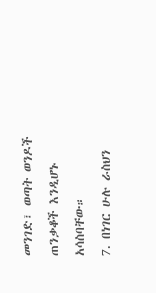መንገድ፣ ወጣት ወንዶች ጠንቃቆች እንዲሆኑ አሳስባቸው።
7. በነገር ሁሉ ራስህን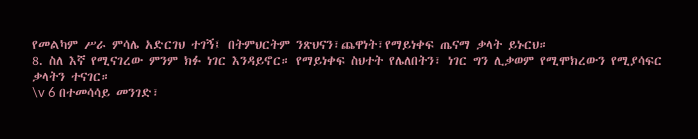የመልካም ሥራ ምሳሌ አድርገህ ተገኝ፤ በትምህርትም ንጽህናን፣ጨዋነት፣የማይነቀፍ ጤናማ ቃላት ይኑርህ።
8. ስለ እኛ የሚናገረው ምንም ክፉ ነገር እንዳይኖር። የማይነቀፍ ስህተት የሌለበትን፣ ነገር ግን ሊቃወም የሚሞክረውን የሚያሳፍር ቃላትን ተናገር።
\v 6 በተመሳሳይ መንገድ፣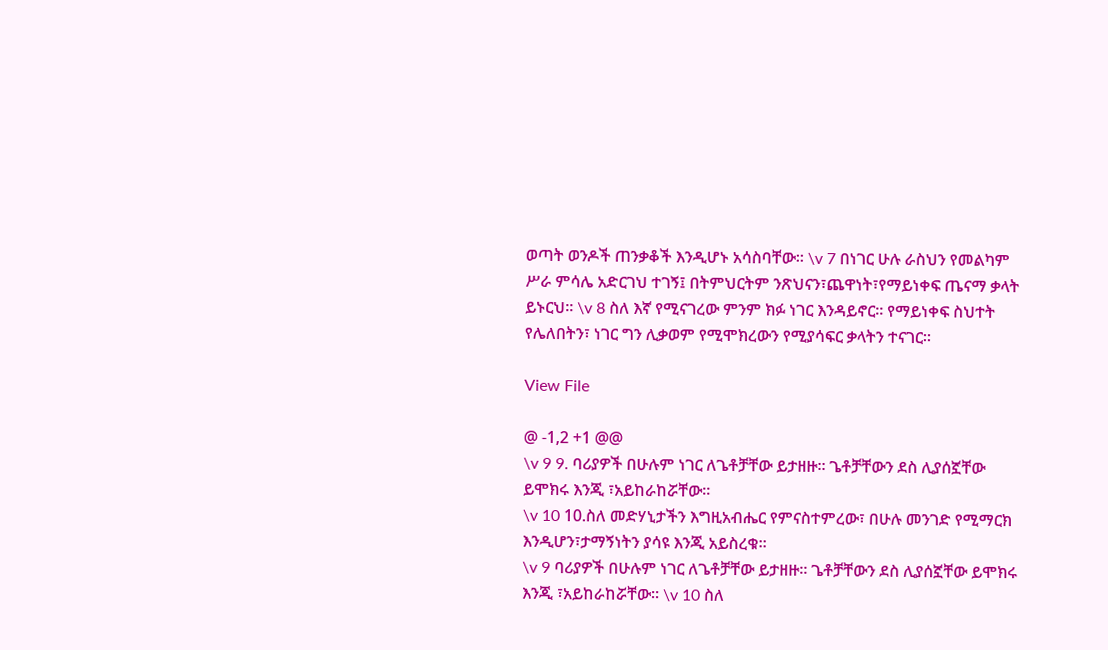ወጣት ወንዶች ጠንቃቆች እንዲሆኑ አሳስባቸው። \v 7 በነገር ሁሉ ራስህን የመልካም ሥራ ምሳሌ አድርገህ ተገኝ፤ በትምህርትም ንጽህናን፣ጨዋነት፣የማይነቀፍ ጤናማ ቃላት ይኑርህ። \v 8 ስለ እኛ የሚናገረው ምንም ክፉ ነገር እንዳይኖር። የማይነቀፍ ስህተት የሌለበትን፣ ነገር ግን ሊቃወም የሚሞክረውን የሚያሳፍር ቃላትን ተናገር።

View File

@ -1,2 +1 @@
\v 9 9. ባሪያዎች በሁሉም ነገር ለጌቶቻቸው ይታዘዙ። ጌቶቻቸውን ደስ ሊያሰኟቸው ይሞክሩ እንጂ ፣አይከራከሯቸው።
\v 10 10.ስለ መድሃኒታችን እግዚአብሔር የምናስተምረው፣ በሁሉ መንገድ የሚማርክ እንዲሆን፣ታማኝነትን ያሳዩ እንጂ አይስረቁ።
\v 9 ባሪያዎች በሁሉም ነገር ለጌቶቻቸው ይታዘዙ። ጌቶቻቸውን ደስ ሊያሰኟቸው ይሞክሩ እንጂ ፣አይከራከሯቸው። \v 10 ስለ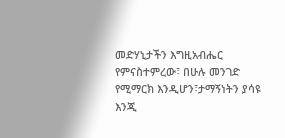መድሃኒታችን እግዚአብሔር የምናስተምረው፣ በሁሉ መንገድ የሚማርክ እንዲሆን፣ታማኝነትን ያሳዩ እንጂ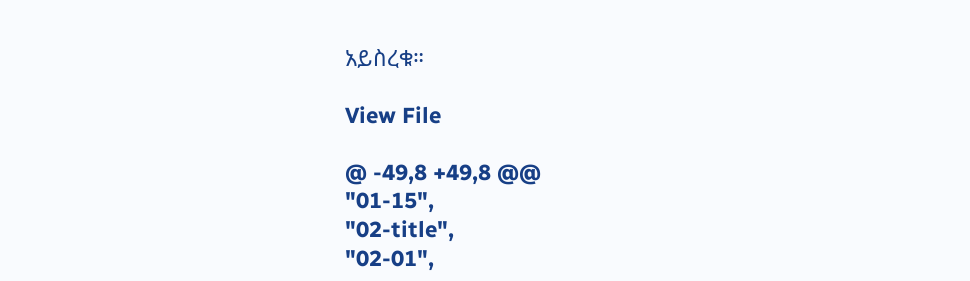አይስረቁ።

View File

@ -49,8 +49,8 @@
"01-15",
"02-title",
"02-01",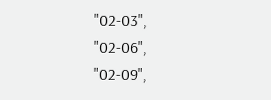"02-03",
"02-06",
"02-09",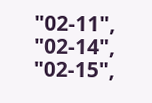"02-11",
"02-14",
"02-15",